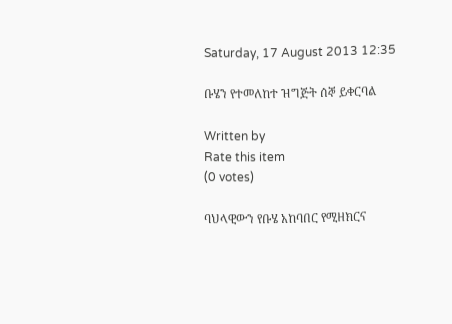Saturday, 17 August 2013 12:35

ቡሄን የተመለከተ ዝግጅት ሰኞ ይቀርባል

Written by
Rate this item
(0 votes)

ባህላዊውን የቡሄ አከባበር የሚዘክርና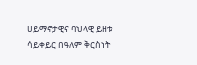ሀይማኖታዊና ባህላዊ ይዘቱ ሳይቀይር በዓለም ቅርስነት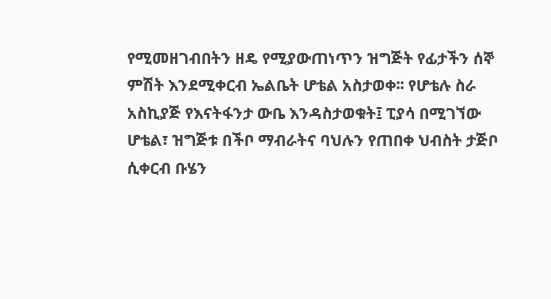የሚመዘገብበትን ዘዴ የሚያውጠነጥን ዝግጅት የፊታችን ሰኞ ምሽት እንደሚቀርብ ኤልቤት ሆቴል አስታወቀ፡፡ የሆቴሉ ስራ አስኪያጅ የእናትፋንታ ውቤ እንዳስታወቁት፤ ፒያሳ በሚገኘው ሆቴል፣ ዝግጅቱ በችቦ ማብራትና ባህሉን የጠበቀ ህብስት ታጅቦ ሲቀርብ ቡሄን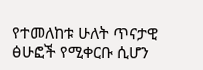የተመለከቱ ሁለት ጥናታዊ ፅሁፎች የሚቀርቡ ሲሆን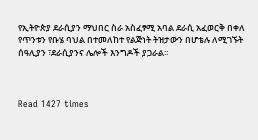የኢትዮጵያ ደራሲያን ማህበር ስራ አስፈፃሚ አባል ደራሲ አፈወርቅ በቀለ የጥንቱን የቡሄ ባህል በተመለከተ የልጅነት ትዝታውን በሆቴሉ ለሚገኙት ሰዓሊያን ፣ደራሲያንና ሌሎች እንግዶች ያጋራል፡፡



Read 1427 times